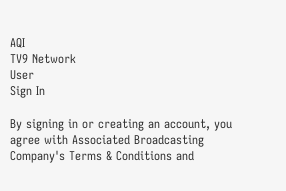AQI
TV9 Network
User
Sign In

By signing in or creating an account, you agree with Associated Broadcasting Company's Terms & Conditions and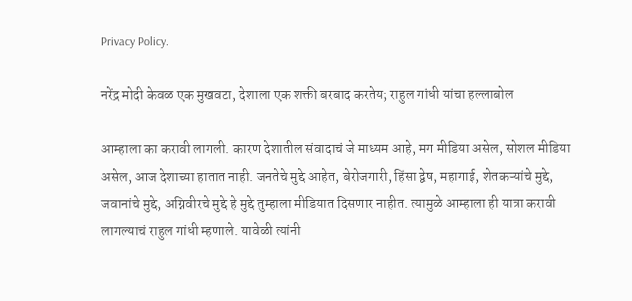Privacy Policy.

नरेंद्र मोदी केवळ एक मुखवटा, देशाला एक शक्ती बरबाद करतेय; राहुल गांधी यांचा हल्लाबोल

आम्हाला का करावी लागली. कारण देशातील संवादाचं जे माध्यम आहे, मग मीडिया असेल, सोशल मीडिया असेल, आज देशाच्या हातात नाही. जनतेचे मुद्दे आहेत, बेरोजगारी, हिंसा द्वेष, महागाई, शेतकऱ्यांचे मुद्दे, जवानांचे मुद्दे, अग्निवीरचे मुद्दे हे मुद्दे तुम्हाला मीडियात दिसणार नाहीत. त्यामुळे आम्हाला ही यात्रा करावी लागल्याचं राहुल गांधी म्हणाले. यावेळी त्यांनी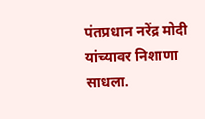पंतप्रधान नरेंद्र मोदी यांच्यावर निशाणा साधला.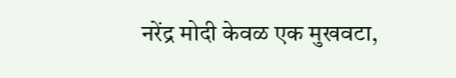नरेंद्र मोदी केवळ एक मुखवटा,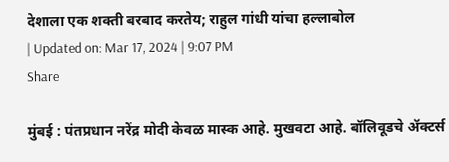देशाला एक शक्ती बरबाद करतेय; राहुल गांधी यांचा हल्लाबोल
| Updated on: Mar 17, 2024 | 9:07 PM
Share

मुंबई : पंतप्रधान नरेंद्र मोदी केवळ मास्क आहे. मुखवटा आहे. बॉलिवूडचे ॲक्टर्स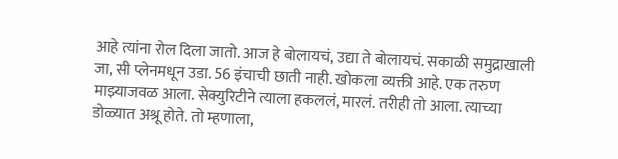आहे त्यांना रोल दिला जातो. आज हे बोलायचं, उद्या ते बोलायचं. सकाळी समुद्राखाली जा, सी प्लेनमधून उडा. 56 इंचाची छाती नाही. खोकला व्यक्ती आहे. एक तरुण माझ्याजवळ आला. सेक्युरिटीने त्याला हकललं, मारलं. तरीही तो आला. त्याच्या डोळ्यात अश्रू होते. तो म्हणाला,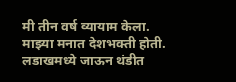मी तीन वर्ष व्यायाम केला. माझ्या मनात देशभक्ती होती. लडाखमध्ये जाऊन थंडीत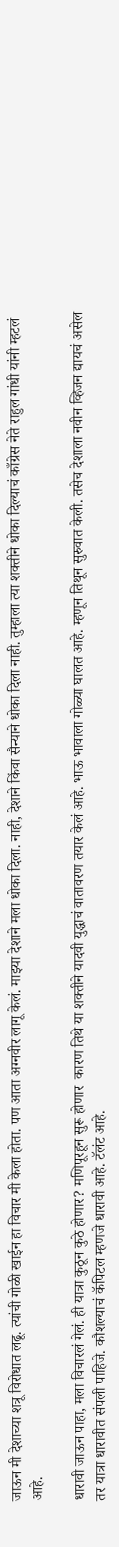जाऊन मी देशाच्या शत्रू विरोधात लढू. त्यांची गोळी खाईन हा विचार मी केला होता. पण आता अग्नवीर लागू केलं. माझ्या देशाने मला धोका दिला. नाही, देशाने किंवा सैन्याने धोका दिला नाही. तुम्हाला त्या शक्तीने धोका दिल्याचं काँग्रेस नेते राहुल गांधी यांनी म्हटलं आहे.

धारावी जाऊन पाहा, मला विचारलं गेलं. ही यात्रा कुठून कुठे होणार? मणिपूरहून सुरू होणार  कारण तिथे या शक्तीने यादवी युद्धाचं वातावरण तयार केलं आहे. भाऊ भावाला गोळ्या घालत आहे. म्हणून तिथून सुरुवात केली. तसेच देशाला नवीन व्हिजन द्यायचं असेल तर यात्रा धारावीत संपली पाहिजे. कौशल्याचं कॅपिटल म्हणजे धारावी आहे. टॅलंट आहे.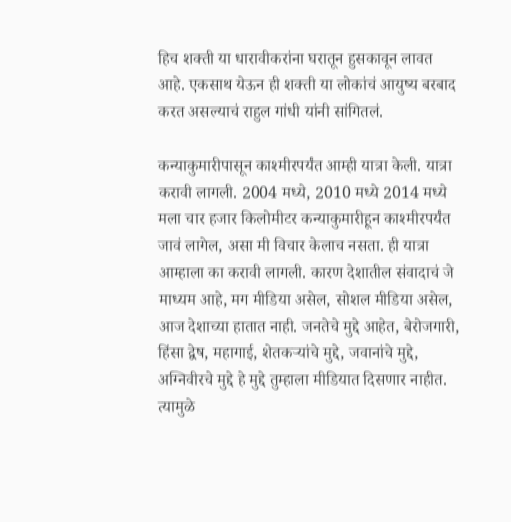हिच शक्ती या धारावीकरांना घरातून हुसकावून लावत आहे. एकसाथ येऊन ही शक्ती या लोकांचं आयुष्य बरबाद करत असल्याचं राहुल गांधी यांनी सांगितलं.

कन्याकुमारीपासून काश्मीरपर्यंत आम्ही यात्रा केली. यात्रा करावी लागली. 2004 मध्ये, 2010 मध्ये 2014 मध्ये मला चार हजार किलोमीटर कन्याकुमारीहून काश्मीरपर्यंत जावं लागेल, असा मी विचार केलाच नसता. ही यात्रा आम्हाला का करावी लागली. कारण देशातील संवादाचं जे माध्यम आहे, मग मीडिया असेल, सोशल मीडिया असेल, आज देशाच्या हातात नाही. जनतेचे मुद्दे आहेत, बेरोजगारी, हिंसा द्वेष, महागाई, शेतकऱ्यांचे मुद्दे, जवानांचे मुद्दे, अग्निवीरचे मुद्दे हे मुद्दे तुम्हाला मीडियात दिसणार नाहीत. त्यामुळे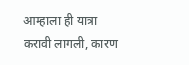आम्हाला ही यात्रा करावी लागली, कारण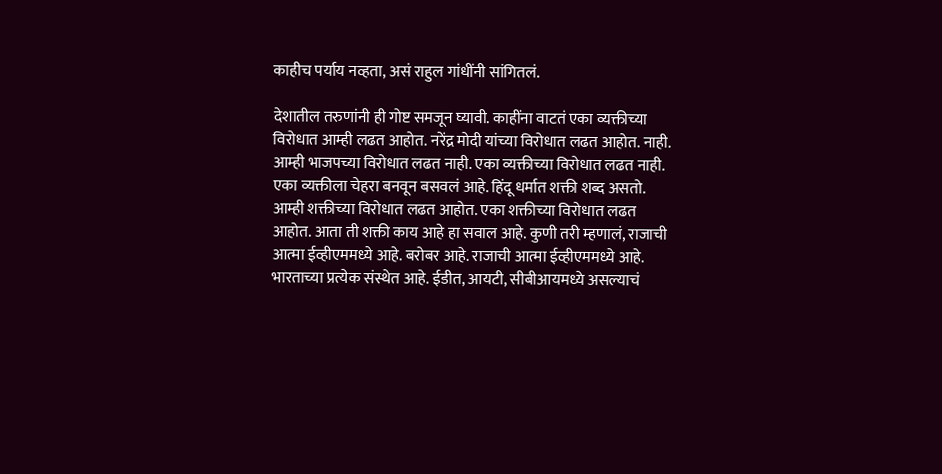काहीच पर्याय नव्हता, असं राहुल गांधींनी सांगितलं.

देशातील तरुणांनी ही गोष्ट समजून घ्यावी. काहींना वाटतं एका व्यक्तीच्या विरोधात आम्ही लढत आहोत. नरेंद्र मोदी यांच्या विरोधात लढत आहोत. नाही. आम्ही भाजपच्या विरोधात लढत नाही. एका व्यक्तीच्या विरोधात लढत नाही. एका व्यक्तीला चेहरा बनवून बसवलं आहे. हिंदू धर्मात शक्ती शब्द असतो. आम्ही शक्तीच्या विरोधात लढत आहोत. एका शक्तीच्या विरोधात लढत आहोत. आता ती शक्ती काय आहे हा सवाल आहे. कुणी तरी म्हणालं, राजाची आत्मा ईव्हीएममध्ये आहे. बरोबर आहे. राजाची आत्मा ईव्हीएममध्ये आहे. भारताच्या प्रत्येक संस्थेत आहे. ईडीत, आयटी, सीबीआयमध्ये असल्याचं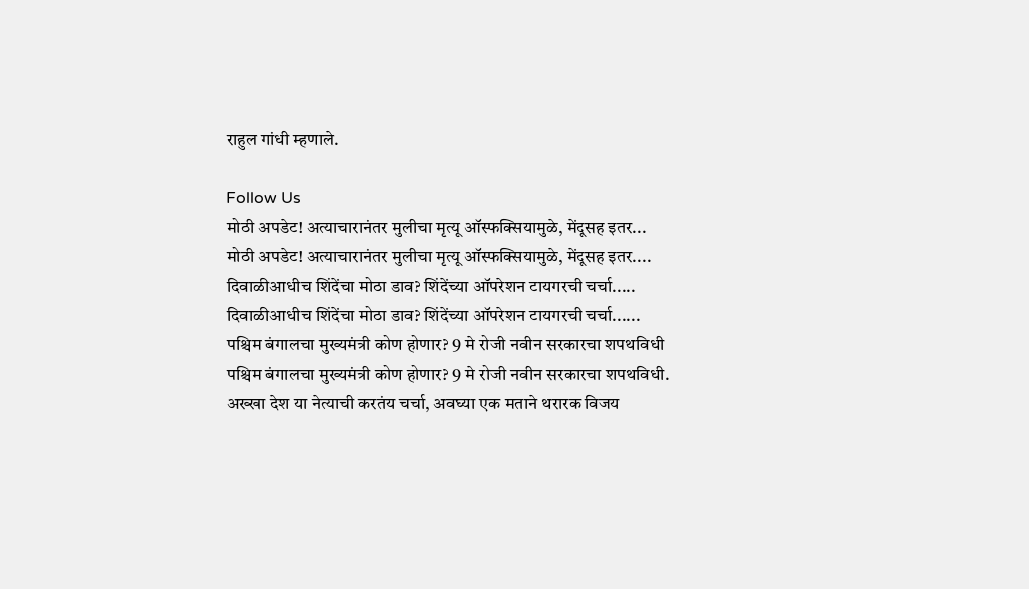राहुल गांधी म्हणाले.

Follow Us
मोठी अपडेट! अत्याचारानंतर मुलीचा मृत्यू ऑस्फक्सियामुळे, मेंदूसह इतर...
मोठी अपडेट! अत्याचारानंतर मुलीचा मृत्यू ऑस्फक्सियामुळे, मेंदूसह इतर....
दिवाळीआधीच शिंदेंचा मोठा डाव? शिंदेंच्या ऑपरेशन टायगरची चर्चा.....
दिवाळीआधीच शिंदेंचा मोठा डाव? शिंदेंच्या ऑपरेशन टायगरची चर्चा......
पश्चिम बंगालचा मुख्यमंत्री कोण होणार? 9 मे रोजी नवीन सरकारचा शपथविधी
पश्चिम बंगालचा मुख्यमंत्री कोण होणार? 9 मे रोजी नवीन सरकारचा शपथविधी.
अख्खा देश या नेत्याची करतंय चर्चा, अवघ्या एक मताने थरारक विजय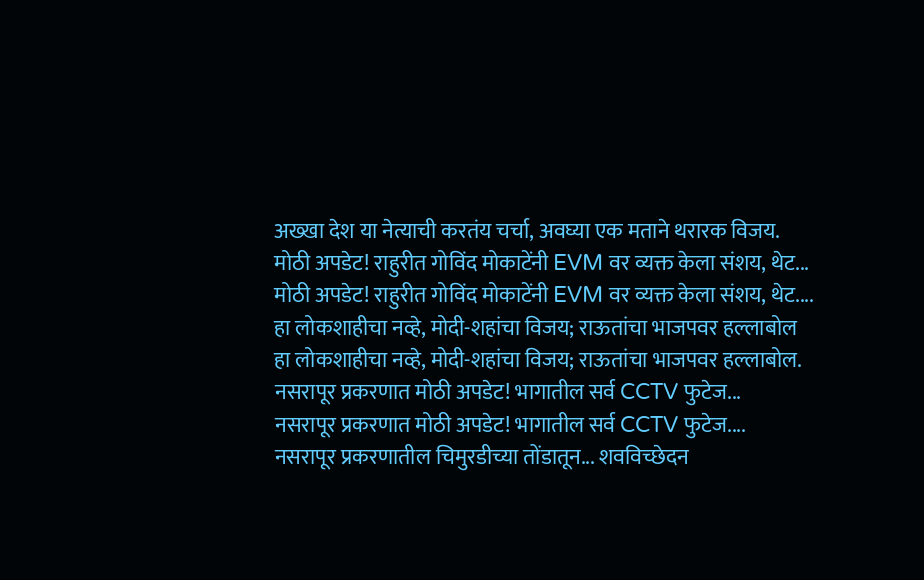अख्खा देश या नेत्याची करतंय चर्चा, अवघ्या एक मताने थरारक विजय.
मोठी अपडेट! राहुरीत गोविंद मोकाटेंनी EVM वर व्यक्त केला संशय, थेट...
मोठी अपडेट! राहुरीत गोविंद मोकाटेंनी EVM वर व्यक्त केला संशय, थेट....
हा लोकशाहीचा नव्हे, मोदी-शहांचा विजय; राऊतांचा भाजपवर हल्लाबोल
हा लोकशाहीचा नव्हे, मोदी-शहांचा विजय; राऊतांचा भाजपवर हल्लाबोल.
नसरापूर प्रकरणात मोठी अपडेट! भागातील सर्व CCTV फुटेज...
नसरापूर प्रकरणात मोठी अपडेट! भागातील सर्व CCTV फुटेज....
नसरापूर प्रकरणातील चिमुरडीच्या तोंडातून... शवविच्छेदन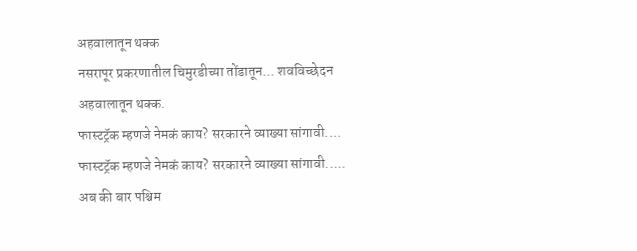अहवालातून थक्क
नसरापूर प्रकरणातील चिमुरडीच्या तोंडातून... शवविच्छेदन अहवालातून थक्क.
फास्टट्रॅक म्हणजे नेमकं काय? सरकारने व्याख्या सांगावी....
फास्टट्रॅक म्हणजे नेमकं काय? सरकारने व्याख्या सांगावी.....
अब की बार पश्चिम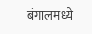बंगालमध्ये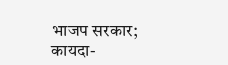भाजप सरकार; कायदा-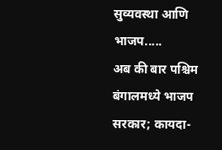सुव्यवस्था आणि भाजप.....
अब की बार पश्चिम बंगालमध्ये भाजप सरकार; कायदा-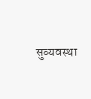सुव्यवस्था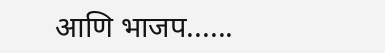आणि भाजप......